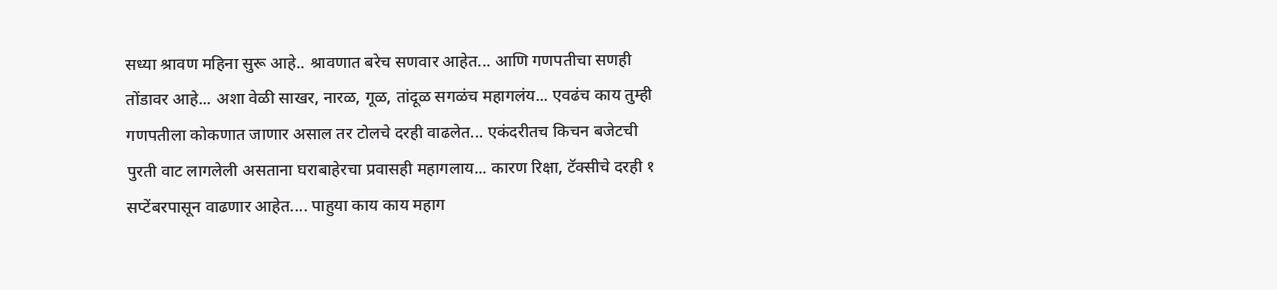सध्या श्रावण महिना सुरू आहे.. श्रावणात बरेच सणवार आहेत... आणि गणपतीचा सणही तोंडावर आहे... अशा वेळी साखर, नारळ, गूळ, तांदूळ सगळंच महागलंय... एवढंच काय तुम्ही गणपतीला कोकणात जाणार असाल तर टोलचे दरही वाढलेत... एकंदरीतच किचन बजेटची पुरती वाट लागलेली असताना घराबाहेरचा प्रवासही महागलाय... कारण रिक्षा, टॅक्सीचे दरही १ सप्टेंबरपासून वाढणार आहेत.... पाहुया काय काय महाग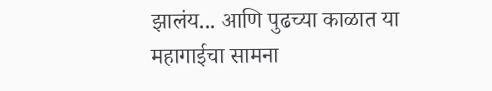झालंय... आणि पुढच्या काळात या महागाईचा सामना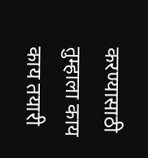करण्यासाठी तुम्हाला काय काय तयारी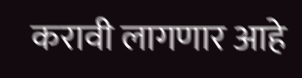करावी लागणार आहे